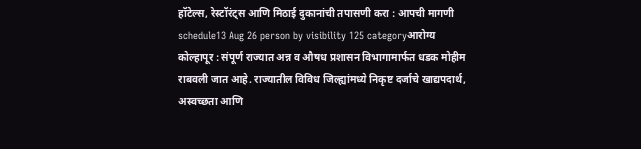हॉटेल्स, रेस्टॉरंट्स आणि मिठाई दुकानांची तपासणी करा : आपची मागणी
schedule13 Aug 26 person by visibility 125 categoryआरोग्य
कोल्हापूर : संपूर्ण राज्यात अन्न व औषध प्रशासन विभागामार्फत धडक मोहीम राबवली जात आहे. राज्यातील विविध जिल्ह्यांमध्ये निकृष्ट दर्जाचे खाद्यपदार्थ, अस्वच्छता आणि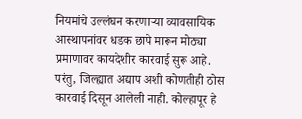नियमांचे उल्लंघन करणाऱ्या व्यावसायिक आस्थापनांवर धडक छापे मारून मोठ्या प्रमाणावर कायदेशीर कारवाई सुरू आहे.
परंतु, जिल्ह्यात अद्याप अशी कोणतीही ठोस कारवाई दिसून आलेली नाही. कोल्हापूर हे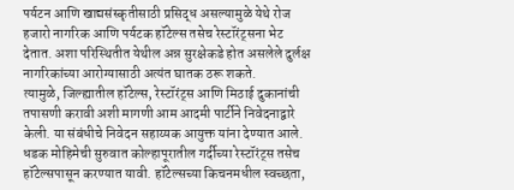पर्यटन आणि खाद्यसंस्कृतीसाठी प्रसिद्ध असल्यामुळे येथे रोज हजारो नागरिक आणि पर्यटक हॉटेल्स तसेच रेस्टॉरंट्सना भेट देतात. अशा परिस्थितीत येथील अन्न सुरक्षेकडे होत असलेले दुर्लक्ष नागरिकांच्या आरोग्यासाठी अत्यंत घातक ठरू शकते.
त्यामुळे, जिल्ह्यातील हॉटेल्स, रेस्टॉरंट्स आणि मिठाई दुकानांची तपासणी करावी अशी मागणी आम आदमी पार्टीने निवेदनाद्वारे केली. या संबंधीचे निवेदन सहाय्यक आयुक्त यांना देण्यात आले.
धडक मोहिमेची सुरुवात कोल्हापूरातील गर्दीच्या रेस्टॉरंट्स तसेच हॉटेल्सपासून करण्यात यावी. हॉटेल्सच्या किचनमधील स्वच्छता,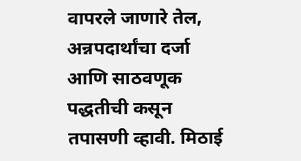वापरले जाणारे तेल, अन्नपदार्थांचा दर्जा आणि साठवणूक पद्धतीची कसून तपासणी व्हावी. मिठाई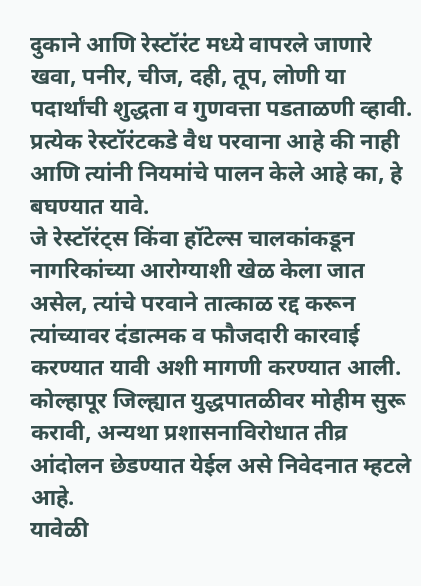दुकाने आणि रेस्टॉरंट मध्ये वापरले जाणारे खवा, पनीर, चीज, दही, तूप, लोणी या पदार्थांची शुद्धता व गुणवत्ता पडताळणी व्हावी. प्रत्येक रेस्टॉरंटकडे वैध परवाना आहे की नाही आणि त्यांनी नियमांचे पालन केले आहे का, हे बघण्यात यावे.
जे रेस्टॉरंट्स किंवा हॉटेल्स चालकांकडून नागरिकांच्या आरोग्याशी खेळ केला जात असेल, त्यांचे परवाने तात्काळ रद्द करून त्यांच्यावर दंडात्मक व फौजदारी कारवाई करण्यात यावी अशी मागणी करण्यात आली.
कोल्हापूर जिल्ह्यात युद्धपातळीवर मोहीम सुरू करावी, अन्यथा प्रशासनाविरोधात तीव्र आंदोलन छेडण्यात येईल असे निवेदनात म्हटले आहे.
यावेळी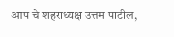आप चे शहराध्यक्ष उत्तम पाटील,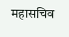महासचिव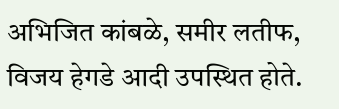अभिजित कांबळे, समीर लतीफ, विजय हेगडे आदी उपस्थित होते.